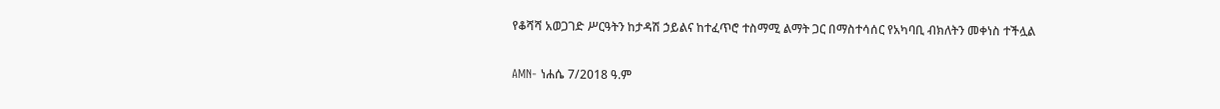የቆሻሻ አወጋገድ ሥርዓትን ከታዳሽ ኃይልና ከተፈጥሮ ተስማሚ ልማት ጋር በማስተሳሰር የአካባቢ ብክለትን መቀነስ ተችሏል

AMN- ነሐሴ 7/2018 ዓ.ም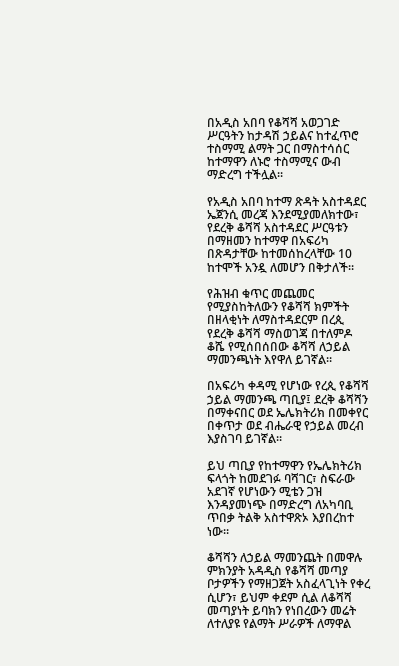በአዲስ አበባ የቆሻሻ አወጋገድ ሥርዓትን ከታዳሽ ኃይልና ከተፈጥሮ ተስማሚ ልማት ጋር በማስተሳሰር ከተማዋን ለኑሮ ተስማሚና ውብ ማድረግ ተችሏል፡፡

የአዲስ አበባ ከተማ ጽዳት አስተዳደር ኤጀንሲ መረጃ እንደሚያመለክተው፣ የደረቅ ቆሻሻ አስተዳደር ሥርዓቱን በማዘመን ከተማዋ በአፍሪካ በጽዳታቸው ከተመሰከረላቸው 10 ከተሞች አንዷ ለመሆን በቅታለች።

የሕዝብ ቁጥር መጨመር የሚያስከትለውን የቆሻሻ ክምችት በዘላቂነት ለማስተዳደርም በረጲ የደረቅ ቆሻሻ ማስወገጃ በተለምዶ ቆሼ የሚሰበሰበው ቆሻሻ ለኃይል ማመንጫነት እየዋለ ይገኛል።

በአፍሪካ ቀዳሚ የሆነው የረጲ የቆሻሻ ኃይል ማመንጫ ጣቢያ፤ ደረቅ ቆሻሻን በማቀናበር ወደ ኤሌክትሪክ በመቀየር በቀጥታ ወደ ብሔራዊ የኃይል መረብ እያስገባ ይገኛል።

ይህ ጣቢያ የከተማዋን የኤሌክትሪክ ፍላጎት ከመደገፉ ባሻገር፣ ስፍራው አደገኛ የሆነውን ሚቴን ጋዝ እንዳያመነጭ በማድረግ ለአካባቢ ጥበቃ ትልቅ አስተዋጽኦ እያበረከተ ነው።

ቆሻሻን ለኃይል ማመንጨት በመዋሉ ምክንያት አዳዲስ የቆሻሻ መጣያ ቦታዎችን የማዘጋጀት አስፈላጊነት የቀረ ሲሆን፣ ይህም ቀደም ሲል ለቆሻሻ መጣያነት ይባክን የነበረውን መሬት ለተለያዩ የልማት ሥራዎች ለማዋል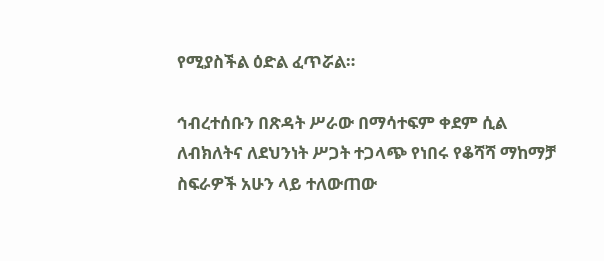የሚያስችል ዕድል ፈጥሯል።

ኅብረተሰቡን በጽዳት ሥራው በማሳተፍም ቀደም ሲል ለብክለትና ለደህንነት ሥጋት ተጋላጭ የነበሩ የቆሻሻ ማከማቻ ስፍራዎች አሁን ላይ ተለውጠው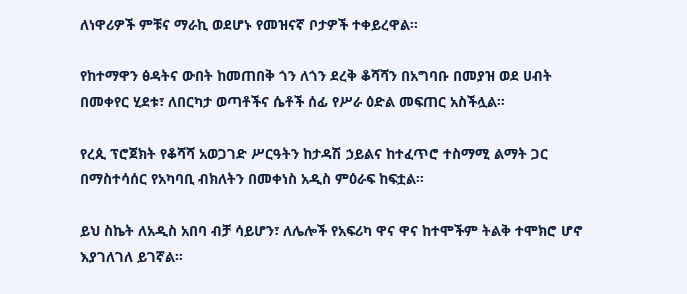ለነዋሪዎች ምቹና ማራኪ ወደሆኑ የመዝናኛ ቦታዎች ተቀይረዋል።

የከተማዋን ፅዳትና ውበት ከመጠበቅ ጎን ለጎን ደረቅ ቆሻሻን በአግባቡ በመያዝ ወደ ሀብት በመቀየር ሂደቱ፣ ለበርካታ ወጣቶችና ሴቶች ሰፊ የሥራ ዕድል መፍጠር አስችሏል።

የረጲ ፕሮጀክት የቆሻሻ አወጋገድ ሥርዓትን ከታዳሽ ኃይልና ከተፈጥሮ ተስማሚ ልማት ጋር በማስተሳሰር የአካባቢ ብክለትን በመቀነስ አዲስ ምዕራፍ ከፍቷል፡፡

ይህ ስኬት ለአዲስ አበባ ብቻ ሳይሆን፣ ለሌሎች የአፍሪካ ዋና ዋና ከተሞችም ትልቅ ተሞክሮ ሆኖ እያገለገለ ይገኛል።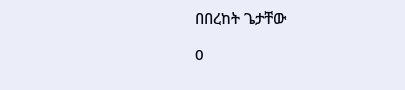በበረከት ጌታቸው

0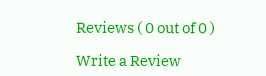Reviews ( 0 out of 0 )

Write a Review